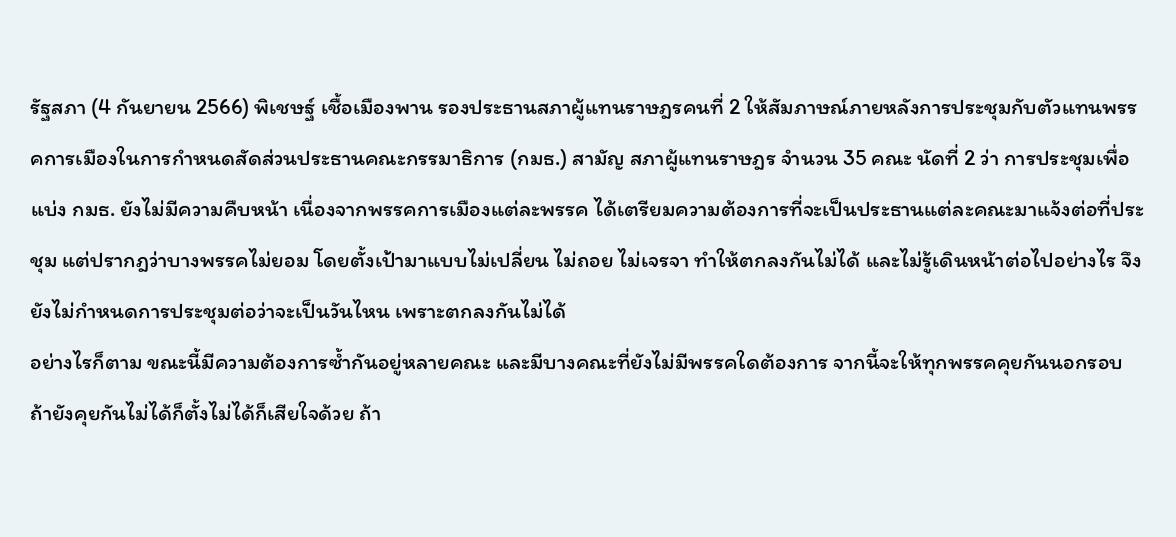รัฐสภา (4 กันยายน 2566) พิเชษฐ์ เชื้อเมืองพาน รองประธานสภาผู้แทนราษฎรคนที่ 2 ให้สัมภาษณ์ภายหลังการประชุมกับตัวแทนพรรคการเมืองในการกำหนดสัดส่วนประธานคณะกรรมาธิการ (กมธ.) สามัญ สภาผู้แทนราษฎร จำนวน 35 คณะ นัดที่ 2 ว่า การประชุมเพื่อแบ่ง กมธ. ยังไม่มีความคืบหน้า เนื่องจากพรรคการเมืองแต่ละพรรค ได้เตรียมความต้องการที่จะเป็นประธานแต่ละคณะมาแจ้งต่อที่ประชุม แต่ปรากฎว่าบางพรรคไม่ยอม โดยตั้งเป้ามาแบบไม่เปลี่ยน ไม่ถอย ไม่เจรจา ทำให้ตกลงกันไม่ได้ และไม่รู้เดินหน้าต่อไปอย่างไร จึงยังไม่กำหนดการประชุมต่อว่าจะเป็นวันไหน เพราะตกลงกันไม่ได้
อย่างไรก็ตาม ขณะนี้มีความต้องการซ้ำกันอยู่หลายคณะ และมีบางคณะที่ยังไม่มีพรรคใดต้องการ จากนี้จะให้ทุกพรรคคุยกันนอกรอบ ถ้ายังคุยกันไม่ได้ก็ตั้งไม่ได้ก็เสียใจด้วย ถ้า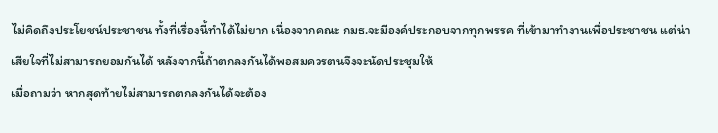ไม่คิดถึงประโยชน์ประชาชน ทั้งที่เรื่องนี้ทำได้ไม่ยาก เนื่องจากคณะ กมธ.จะมีองค์ประกอบจากทุกพรรค ที่เข้ามาทำงานเพื่อประชาชน แต่น่าเสียใจที่ไม่สามารถยอมกันได้ หลังจากนี้ถ้าตกลงกันได้พอสมควรตนจึงจะนัดประชุมให้
เมื่อถามว่า หากสุดท้ายไม่สามารถตกลงกันได้จะต้อง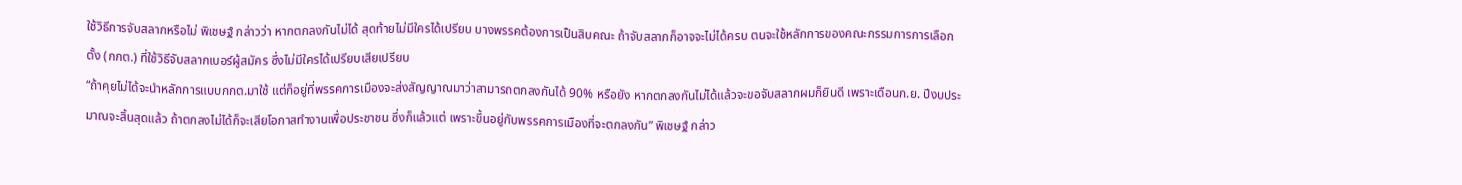ใช้วิธีการจับสลากหรือไม่ พิเชษฐ์ กล่าวว่า หากตกลงกันไม่ได้ สุดท้ายไม่มีใครได้เปรียบ บางพรรคต้องการเป็นสิบคณะ ถ้าจับสลากก็อาจจะไม่ได้ครบ ตนจะใช้หลักการของคณะกรรมการการเลือกตั้ง (กกต.) ที่ใช้วิธีจับสลากเบอร์ผู้สมัคร ซึ่งไม่มีใครได้เปรียบเสียเปรียบ
“ถ้าคุยไม่ได้จะนำหลักการแบบกกต.มาใช้ แต่ก็อยู่ที่พรรคการเมืองจะส่งสัญญาณมาว่าสามารถตกลงกันได้ 90% หรือยัง หากตกลงกันไม่ได้แล้วจะขอจับสลากผมก็ยินดี เพราะเดือนก.ย. ปีงบประมาณจะสิ้นสุดแล้ว ถ้าตกลงไม่ได้ก็จะเสียโอกาสทำงานเพื่อประชาชน ซึ่งก็แล้วแต่ เพราะขึ้นอยู่กับพรรคการเมืองที่จะตกลงกัน” พิเชษฐ์ กล่าว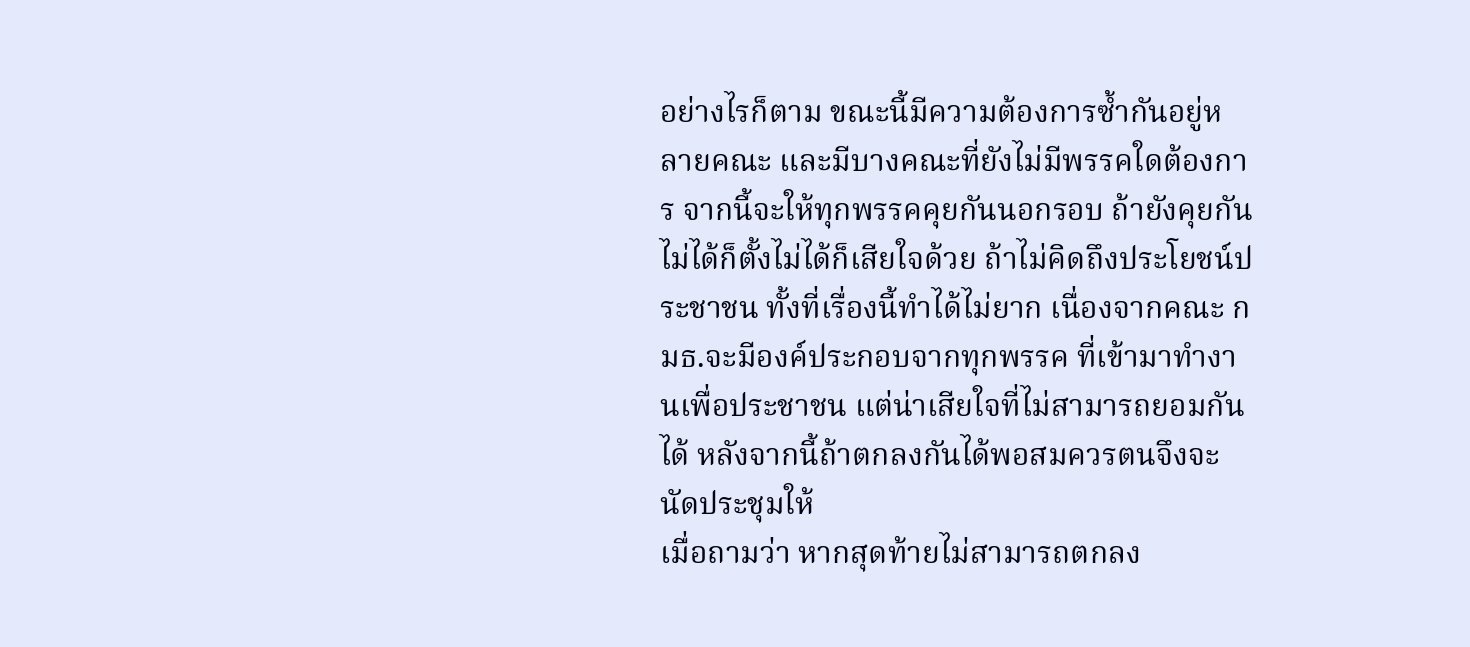อย่างไรก็ตาม ขณะนี้มีความต้องการซ้ำกันอยู่หลายคณะ และมีบางคณะที่ยังไม่มีพรรคใดต้องการ จากนี้จะให้ทุกพรรคคุยกันนอกรอบ ถ้ายังคุยกันไม่ได้ก็ตั้งไม่ได้ก็เสียใจด้วย ถ้าไม่คิดถึงประโยชน์ประชาชน ทั้งที่เรื่องนี้ทำได้ไม่ยาก เนื่องจากคณะ กมธ.จะมีองค์ประกอบจากทุกพรรค ที่เข้ามาทำงานเพื่อประชาชน แต่น่าเสียใจที่ไม่สามารถยอมกันได้ หลังจากนี้ถ้าตกลงกันได้พอสมควรตนจึงจะนัดประชุมให้
เมื่อถามว่า หากสุดท้ายไม่สามารถตกลง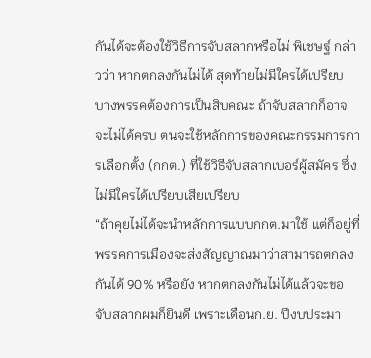กันได้จะต้องใช้วิธีการจับสลากหรือไม่ พิเชษฐ์ กล่าวว่า หากตกลงกันไม่ได้ สุดท้ายไม่มีใครได้เปรียบ บางพรรคต้องการเป็นสิบคณะ ถ้าจับสลากก็อาจจะไม่ได้ครบ ตนจะใช้หลักการของคณะกรรมการการเลือกตั้ง (กกต.) ที่ใช้วิธีจับสลากเบอร์ผู้สมัคร ซึ่งไม่มีใครได้เปรียบเสียเปรียบ
“ถ้าคุยไม่ได้จะนำหลักการแบบกกต.มาใช้ แต่ก็อยู่ที่พรรคการเมืองจะส่งสัญญาณมาว่าสามารถตกลงกันได้ 90% หรือยัง หากตกลงกันไม่ได้แล้วจะขอจับสลากผมก็ยินดี เพราะเดือนก.ย. ปีงบประมา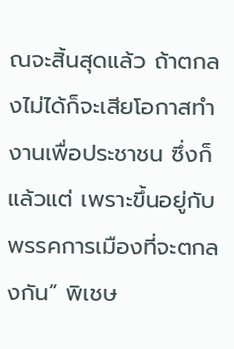ณจะสิ้นสุดแล้ว ถ้าตกลงไม่ได้ก็จะเสียโอกาสทำงานเพื่อประชาชน ซึ่งก็แล้วแต่ เพราะขึ้นอยู่กับพรรคการเมืองที่จะตกลงกัน” พิเชษ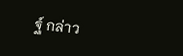ฐ์ กล่าว